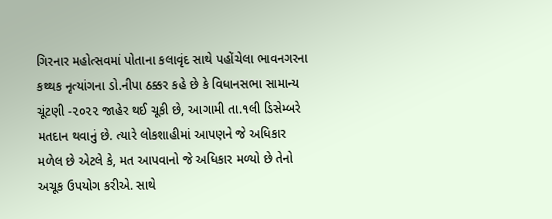ગિરનાર મહોત્સવમાં પોતાના કલાવૃંદ સાથે પહોંચેલા ભાવનગરના કથ્થક નૃત્યાંગના ડો.નીપા ઠક્કર કહે છે કે વિધાનસભા સામાન્ય ચૂંટણી -૨૦૨૨ જાહેર થઈ ચૂકી છે, આગામી તા.૧લી ડિસેમ્બરે મતદાન થવાનું છે. ત્યારે લોકશાહીમાં આપણને જે અધિકાર મળેલ છે એટલે કે, મત આપવાનો જે અધિકાર મળ્યો છે તેનો અચૂક ઉપયોગ કરીએ. સાથે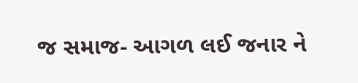જ સમાજ- આગળ લઈ જનાર ને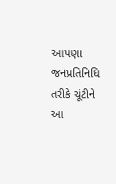આપણા જનપ્રતિનિધિ તરીકે ચૂંટીને આ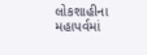લોકશાહીના મહાપર્વમાં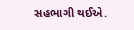સહભાગી થઈએ.